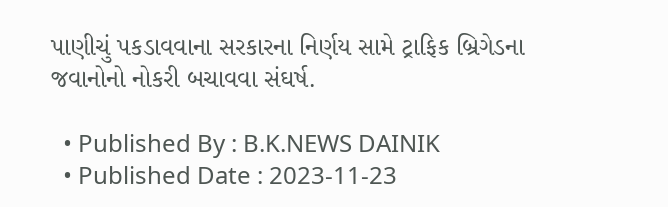પાણીચું પકડાવવાના સરકારના નિર્ણય સામે ટ્રાફિક બ્રિગેડના જવાનોનો નોકરી બચાવવા સંઘર્ષ.

  • Published By : B.K.NEWS DAINIK
  • Published Date : 2023-11-23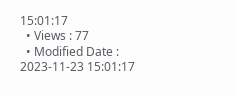15:01:17
  • Views : 77
  • Modified Date : 2023-11-23 15:01:17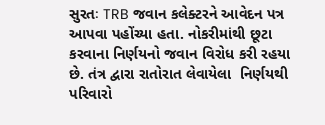સુરતઃ TRB જવાન કલેક્ટરને આવેદન પત્ર આપવા પહોંચ્યા હતા. નોકરીમાંથી છૂટા કરવાના નિર્ણયનો જવાન વિરોધ કરી રહયા છે. તંત્ર દ્વારા રાતોરાત લેવાયેલા  નિર્ણયથી પરિવારો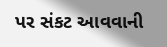પર સંકટ આવવાની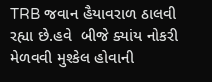TRB જવાન હૈયાવરાળ ઠાલવી રહ્યા છે.હવે  બીજે ક્યાંય નોકરી મેળવવી મુશ્કેલ હોવાની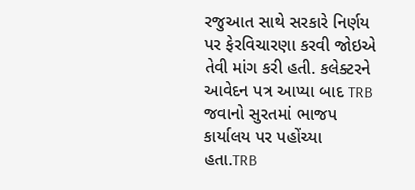રજુઆત સાથે સરકારે નિર્ણય પર ફેરવિચારણા કરવી જોઇએ તેવી માંગ કરી હતી. કલેક્ટરને આવેદન પત્ર આપ્યા બાદ TRB જવાનો સુરતમાં ભાજપ કાર્યાલય પર પહોંચ્યા હતા.TRB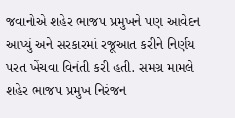જવાનોએ શહેર ભાજપ પ્રમુખને પણ આવેદન આપ્યું અને સરકારમાં રજૂઆત કરીને નિર્ણય પરત ખેંચવા વિનંતી કરી હતી. સમગ્ર મામલે શહેર ભાજપ પ્રમુખ નિરંજન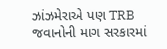ઝાંઝમેરાએ પણ TRB જવાનોની માગ સરકારમાં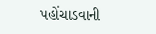પહોંચાડવાની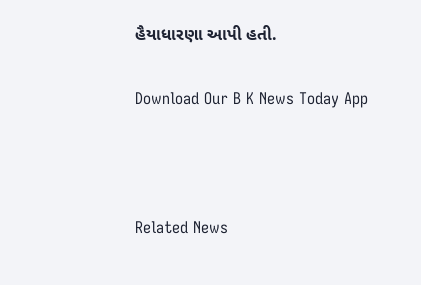હૈયાધારણા આપી હતી.

Download Our B K News Today App



Related News